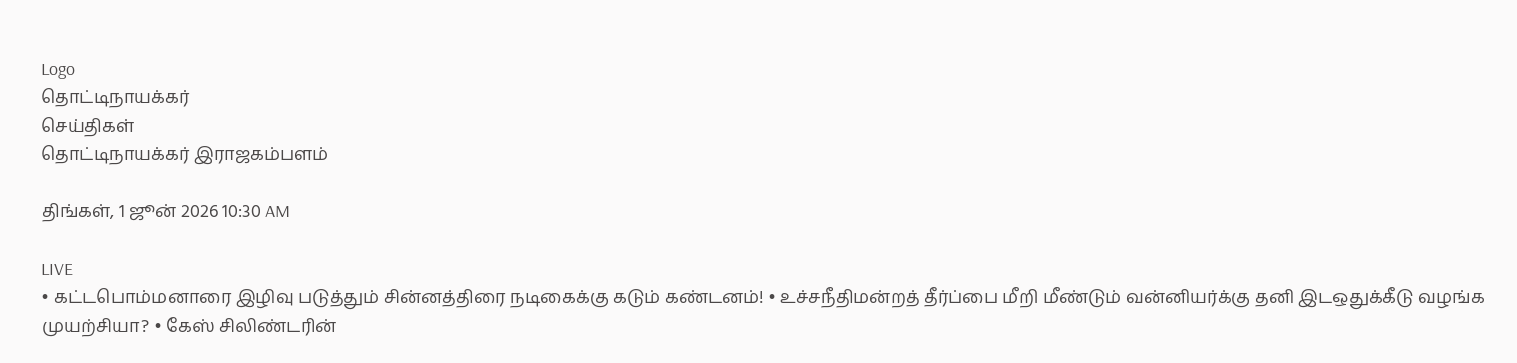Logo
தொட்டிநாயக்கர்
செய்திகள்
தொட்டிநாயக்கர் இராஜகம்பளம்

திங்கள், 1 ஜூன் 2026 10:30 AM

LIVE
• கட்டபொம்மனாரை இழிவு படுத்தும் சின்னத்திரை நடிகைக்கு கடும் கண்டனம்! • உச்சநீதிமன்றத் தீர்ப்பை மீறி மீண்டும் வன்னியர்க்கு தனி இடஒதுக்கீடு வழங்க முயற்சியா? • கேஸ் சிலிண்டரின்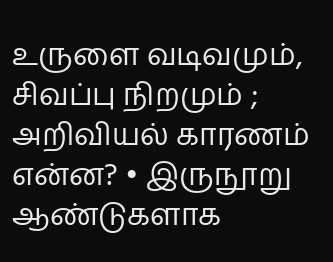உருளை வடிவமும், சிவப்பு நிறமும் ; அறிவியல் காரணம் என்ன? • இருநூறு ஆண்டுகளாக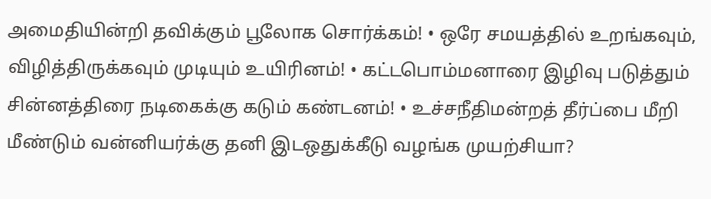அமைதியின்றி தவிக்கும் பூலோக சொர்க்கம்! • ஒரே சமயத்தில் உறங்கவும், விழித்திருக்கவும் முடியும் உயிரினம்! • கட்டபொம்மனாரை இழிவு படுத்தும் சின்னத்திரை நடிகைக்கு கடும் கண்டனம்! • உச்சநீதிமன்றத் தீர்ப்பை மீறி மீண்டும் வன்னியர்க்கு தனி இடஒதுக்கீடு வழங்க முயற்சியா?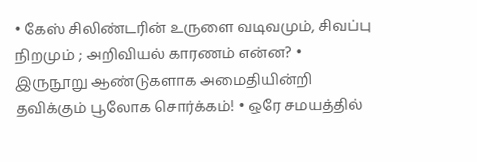• கேஸ் சிலிண்டரின் உருளை வடிவமும், சிவப்பு நிறமும் ; அறிவியல் காரணம் என்ன? • இருநூறு ஆண்டுகளாக அமைதியின்றி தவிக்கும் பூலோக சொர்க்கம்! • ஒரே சமயத்தில்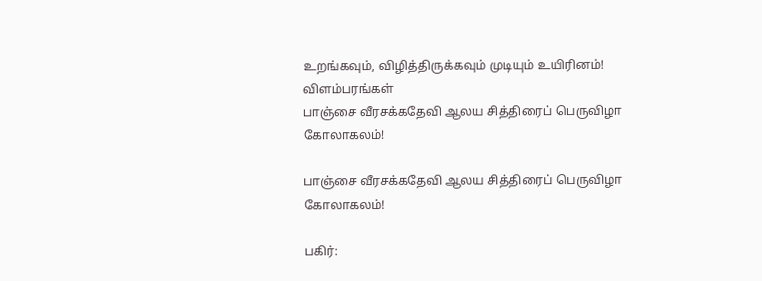உறங்கவும், விழித்திருக்கவும் முடியும் உயிரினம்!
விளம்பரங்கள்
பாஞ்சை வீரசக்கதேவி ஆலய சித்திரைப் பெருவிழா கோலாகலம்!

பாஞ்சை வீரசக்கதேவி ஆலய சித்திரைப் பெருவிழா கோலாகலம்!

பகிர்: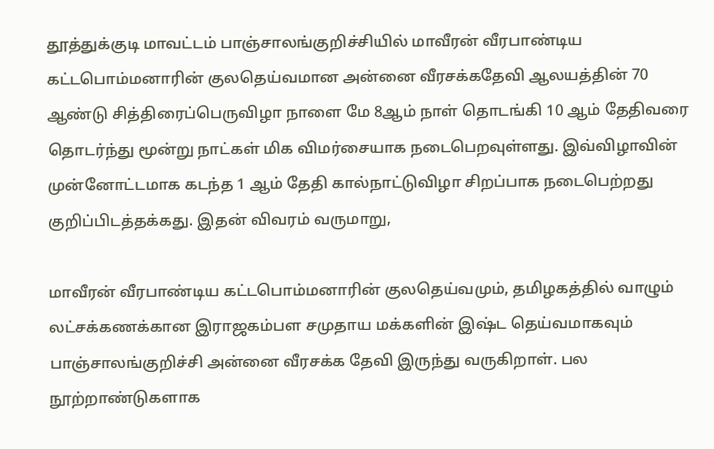தூத்துக்குடி மாவட்டம் பாஞ்சாலங்குறிச்சியில் மாவீரன் வீரபாண்டிய கட்டபொம்மனாரின் குலதெய்வமான அன்னை வீரசக்கதேவி ஆலயத்தின் 70 ஆண்டு சித்திரைப்பெருவிழா நாளை மே 8ஆம் நாள் தொடங்கி 10 ஆம் தேதிவரை தொடர்ந்து மூன்று நாட்கள் மிக விமர்சையாக நடைபெறவுள்ளது. இவ்விழாவின் முன்னோட்டமாக கடந்த 1 ஆம் தேதி கால்நாட்டுவிழா சிறப்பாக நடைபெற்றது குறிப்பிடத்தக்கது. இதன் விவரம் வருமாறு,

மாவீரன் வீரபாண்டிய கட்டபொம்மனாரின் குலதெய்வமும், தமிழகத்தில் வாழும் லட்சக்கணக்கான இராஜகம்பள சமுதாய மக்களின் இஷ்ட தெய்வமாகவும் பாஞ்சாலங்குறிச்சி அன்னை வீரசக்க தேவி இருந்து வருகிறாள். பல நூற்றாண்டுகளாக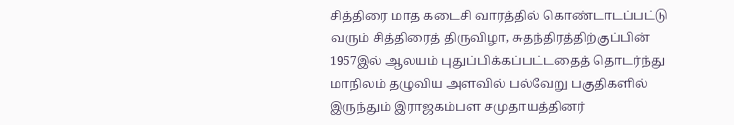சித்திரை மாத கடைசி வாரத்தில் கொண்டாடப்பட்டு வரும் சித்திரைத் திருவிழா, சுதந்திரத்திற்குப்பின் 1957இல் ஆலயம் புதுப்பிக்கப்பட்டதைத் தொடர்ந்து மாநிலம் தழுவிய அளவில் பல்வேறு பகுதிகளில் இருந்தும் இராஜகம்பள சமுதாயத்தினர்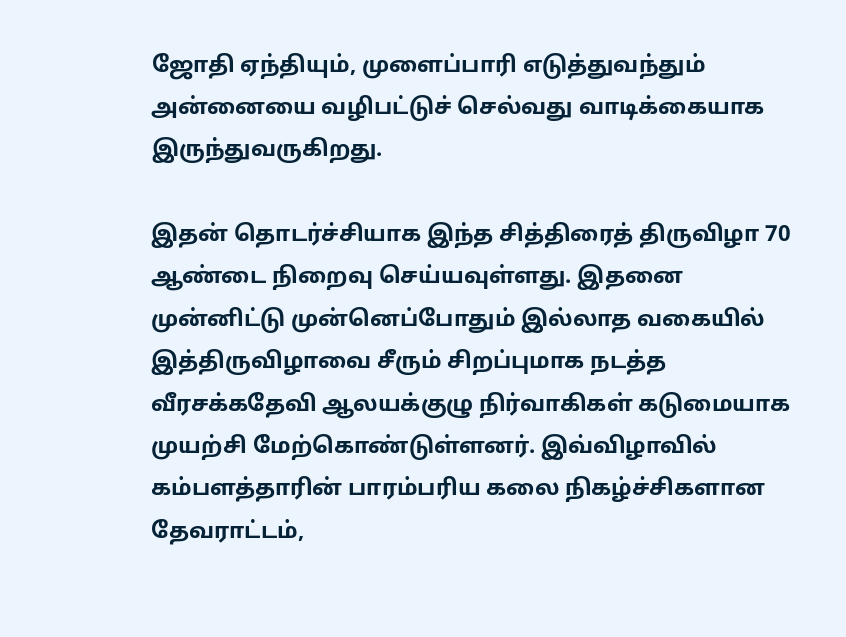ஜோதி ஏந்தியும், முளைப்பாரி எடுத்துவந்தும் அன்னையை வழிபட்டுச் செல்வது வாடிக்கையாக இருந்துவருகிறது.

இதன் தொடர்ச்சியாக இந்த சித்திரைத் திருவிழா 70 ஆண்டை நிறைவு செய்யவுள்ளது. இதனை முன்னிட்டு முன்னெப்போதும் இல்லாத வகையில் இத்திருவிழாவை சீரும் சிறப்புமாக நடத்த வீரசக்கதேவி ஆலயக்குழு நிர்வாகிகள் கடுமையாக முயற்சி மேற்கொண்டுள்ளனர். இவ்விழாவில் கம்பளத்தாரின் பாரம்பரிய கலை நிகழ்ச்சிகளான தேவராட்டம்,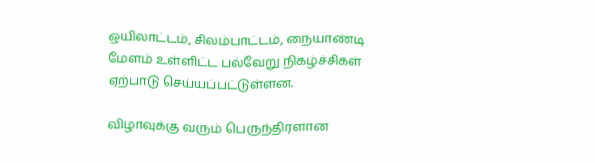ஒயிலாட்டம், சிலம்பாட்டம், நையாண்டி மேளம் உள்ளிட்ட பல்வேறு நிகழ்ச்சிகள் ஏற்பாடு செய்யப்பட்டுள்ளன.

விழாவுக்கு வரும் பெருந்திரளான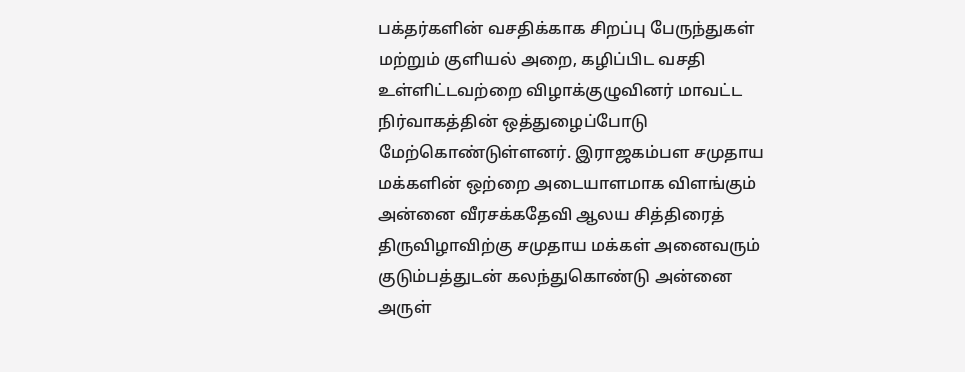பக்தர்களின் வசதிக்காக சிறப்பு பேருந்துகள் மற்றும் குளியல் அறை, கழிப்பிட வசதி உள்ளிட்டவற்றை விழாக்குழுவினர் மாவட்ட நிர்வாகத்தின் ஒத்துழைப்போடு மேற்கொண்டுள்ளனர். இராஜகம்பள சமுதாய மக்களின் ஒற்றை அடையாளமாக விளங்கும் அன்னை வீரசக்கதேவி ஆலய சித்திரைத் திருவிழாவிற்கு சமுதாய மக்கள் அனைவரும் குடும்பத்துடன் கலந்துகொண்டு அன்னை அருள்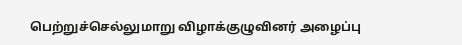பெற்றுச்செல்லுமாறு விழாக்குழுவினர் அழைப்பு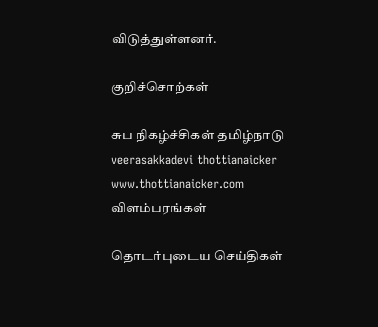விடுத்துள்ளனர்.

குறிச்சொற்கள்

சுப நிகழ்ச்சிகள் தமிழ்நாடு veerasakkadevi thottianaicker www.thottianaicker.com
விளம்பரங்கள்

தொடர்புடைய செய்திகள்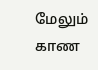மேலும் காண